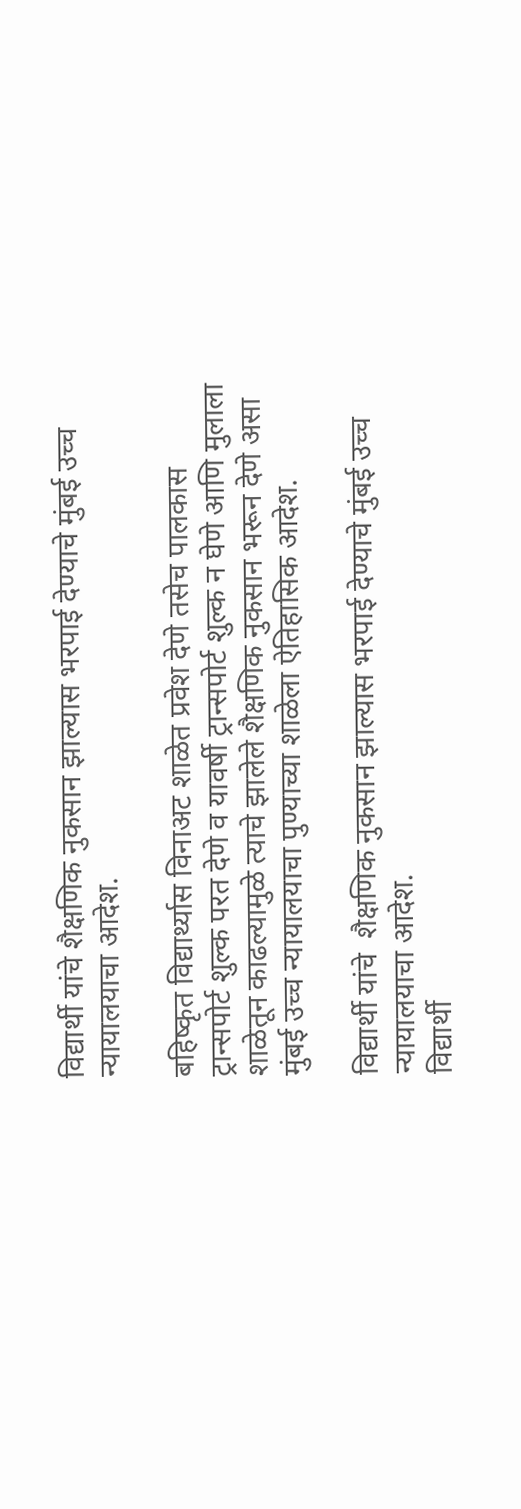विद्यार्थी यांचे शैक्षणिक नुकसान झाल्यास भरपाई देण्याचे मुंबई उच्च न्यायालयाचा आदेश.

बहिष्कृत विद्यार्थ्यास विनाअट शाळेत प्रवेश देणे तसेच पालकास ट्रान्सपोर्ट शुल्क परत देणे व यावर्षी ट्रान्सपोर्ट शुल्क न घेणे आणि मुलाला शाळेतून काढल्यामुळे त्याचे झालेले शैक्षणिक नुकसान भरून देणे असा मुंबई उच्च न्यायालयाचा पुण्याच्या शाळेला ऐतिहासिक आदेश.

विद्यार्थी यांचे  शैक्षणिक नुकसान झाल्यास भरपाई देण्याचे मुंबई उच्च न्यायालयाचा आदेश.
विद्यार्थी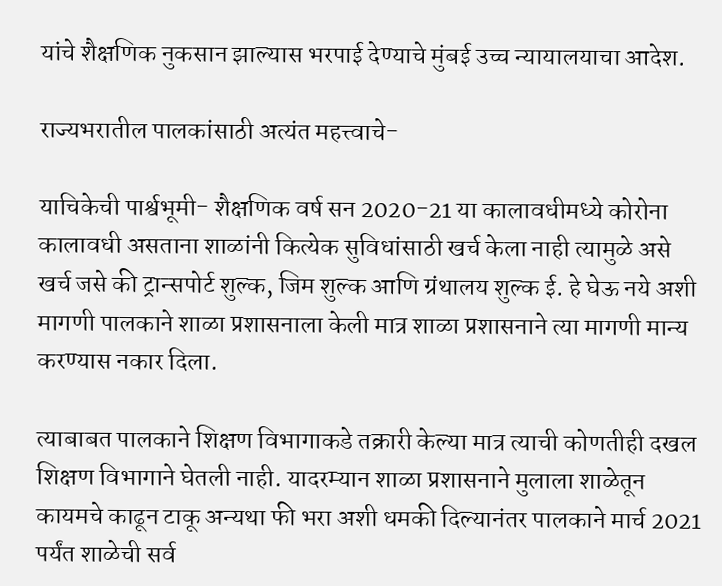यांचे शैक्षणिक नुकसान झाल्यास भरपाई देण्याचे मुंबई उच्च न्यायालयाचा आदेश.

राज्यभरातील पालकांसाठी अत्यंत महत्त्वाचे-

याचिकेची पार्श्वभूमी- शैक्षणिक वर्ष सन 2020-21 या कालावधीमध्ये कोरोना कालावधी असताना शाळांनी कित्येक सुविधांसाठी खर्च केला नाही त्यामुळे असे खर्च जसे की ट्रान्सपोर्ट शुल्क, जिम शुल्क आणि ग्रंथालय शुल्क ई. हे घेऊ नये अशी मागणी पालकाने शाळा प्रशासनाला केली मात्र शाळा प्रशासनाने त्या मागणी मान्य करण्यास नकार दिला.

त्याबाबत पालकाने शिक्षण विभागाकडे तक्रारी केल्या मात्र त्याची कोणतीही दखल शिक्षण विभागाने घेतली नाही. यादरम्यान शाळा प्रशासनाने मुलाला शाळेतून कायमचे काढून टाकू अन्यथा फी भरा अशी धमकी दिल्यानंतर पालकाने मार्च 2021 पर्यंत शाळेची सर्व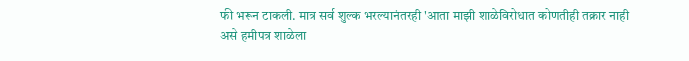फी भरून टाकली. मात्र सर्व शुल्क भरल्यानंतरही 'आता माझी शाळेविरोधात कोणतीही तक्रार नाही असे हमीपत्र शाळेला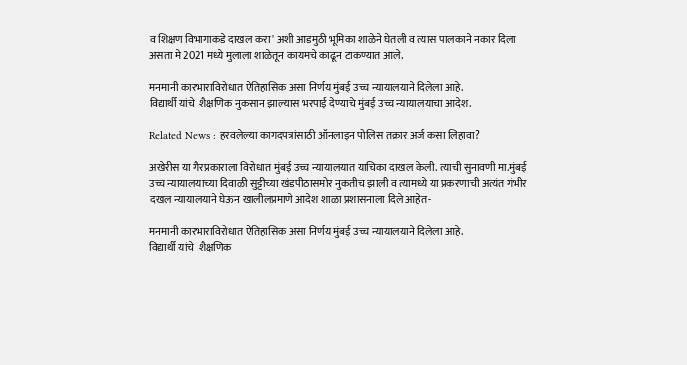व शिक्षण विभागाकडे दाखल करा' अशी आडमुठी भूमिका शाळेने घेतली व त्यास पालकाने नकार दिला असता मे 2021 मध्ये मुलाला शाळेतून कायमचे काढून टाकण्यात आले.

मनमानी कारभाराविरोधात ऐतिहासिक असा निर्णय मुंबई उच्च न्यायालयाने दिलेला आहे.
विद्यार्थी यांचे  शैक्षणिक नुकसान झाल्यास भरपाई देण्याचे मुंबई उच्च न्यायालयाचा आदेश.

Related News : हरवलेल्या कागदपत्रांसाठी ऑनलाइन पोलिस तक्रार अर्ज कसा लिहावा?

अखेरीस या गैरप्रकाराला विरोधात मुंबई उच्च न्यायालयात याचिका दाखल केली. त्याची सुनावणी मा.मुंबई उच्च न्यायालयाच्या दिवाळी सुट्टीच्या खंडपीठासमोर नुकतीच झाली व त्यामध्ये या प्रकरणाची अत्यंत गंभीर दखल न्यायालयाने घेऊन खालीलप्रमाणे आदेश शाळा प्रशासनाला दिले आहेत-

मनमानी कारभाराविरोधात ऐतिहासिक असा निर्णय मुंबई उच्च न्यायालयाने दिलेला आहे.
विद्यार्थी यांचे  शैक्षणिक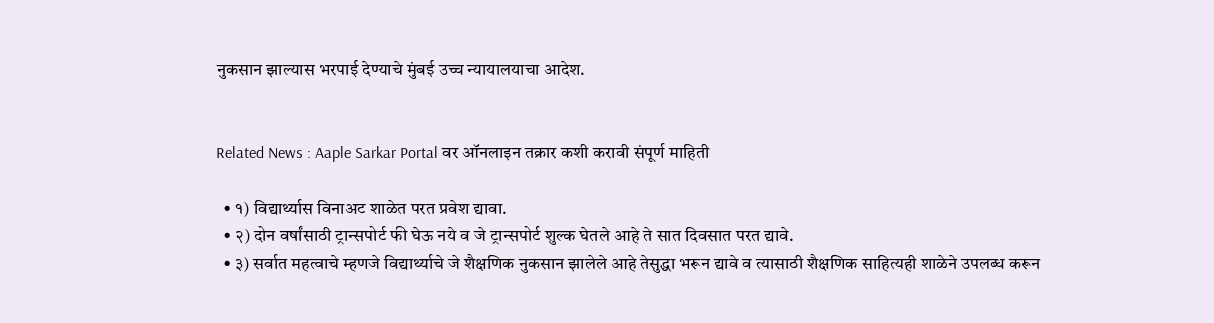नुकसान झाल्यास भरपाई देण्याचे मुंबई उच्च न्यायालयाचा आदेश.


Related News : Aaple Sarkar Portal वर ऑनलाइन तक्रार कशी करावी संपूर्ण माहिती

  • १) विद्यार्थ्यास विनाअट शाळेत परत प्रवेश द्यावा.
  • २) दोन वर्षांसाठी ट्रान्सपोर्ट फी घेऊ नये व जे ट्रान्सपोर्ट शुल्क घेतले आहे ते सात दिवसात परत द्यावे.
  • ३) सर्वात महत्वाचे म्हणजे विद्यार्थ्याचे जे शैक्षणिक नुकसान झालेले आहे तेसुद्धा भरून द्यावे व त्यासाठी शैक्षणिक साहित्यही शाळेने उपलब्ध करून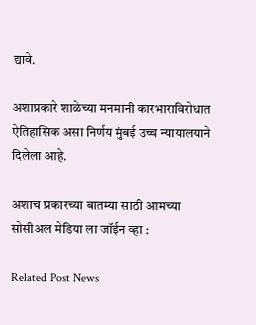द्यावे.

अशाप्रकारे शाळेच्या मनमानी कारभाराविरोधात ऐतिहासिक असा निर्णय मुंबई उच्च न्यायालयाने दिलेला आहे.

अशाच प्रकारच्या बातम्या साठी आमच्या सोसीअल मेडिया ला जॉईन व्हा :

Related Post News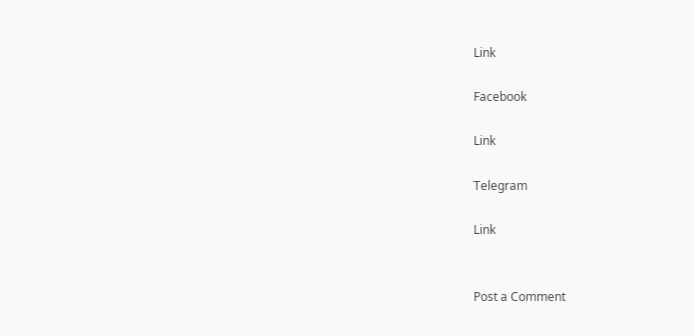Link

Facebook

Link

Telegram

Link


Post a Comment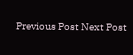Previous Post Next Post